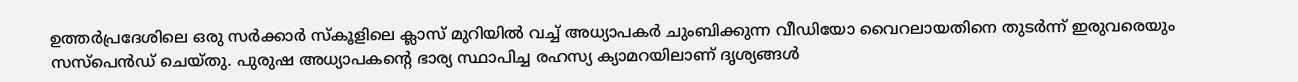ഉത്തർപ്രദേശിലെ ഒരു സർക്കാർ സ്കൂളിലെ ക്ലാസ് മുറിയിൽ വച്ച് അധ്യാപകർ ചുംബിക്കുന്ന വീഡിയോ വൈറലായതിനെ തുടർന്ന് ഇരുവരെയും സസ്പെൻഡ് ചെയ്തു. പുരുഷ അധ്യാപകന്റെ ഭാര്യ സ്ഥാപിച്ച രഹസ്യ ക്യാമറയിലാണ് ദൃശ്യങ്ങൾ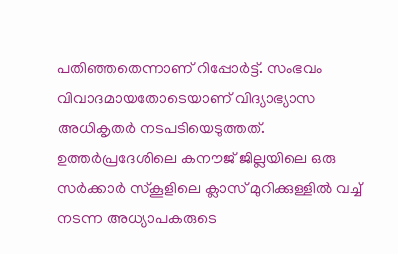പതിഞ്ഞതെന്നാണ് റിപ്പോർട്ട്. സംഭവം വിവാദമായതോടെയാണ് വിദ്യാഭ്യാസ അധികൃതർ നടപടിയെടുത്തത്.
ഉത്തർപ്രദേശിലെ കനൗജ് ജില്ലയിലെ ഒരു സർക്കാർ സ്കൂളിലെ ക്ലാസ് മുറിക്കുള്ളിൽ വച്ച് നടന്ന അധ്യാപകരുടെ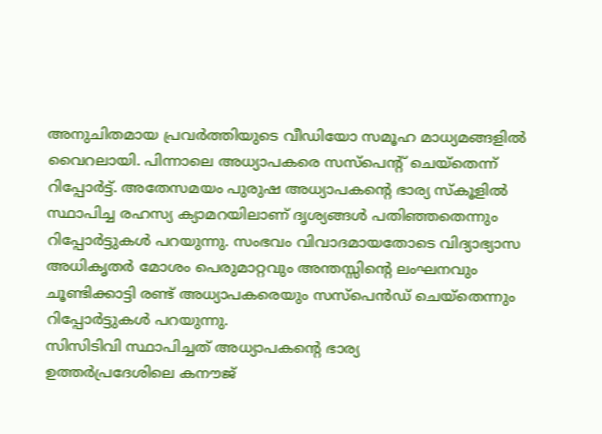അനുചിതമായ പ്രവർത്തിയുടെ വീഡിയോ സമൂഹ മാധ്യമങ്ങളിൽ വൈറലായി. പിന്നാലെ അധ്യാപകരെ സസ്പെന്റ് ചെയ്തെന്ന് റിപ്പോർട്ട്. അതേസമയം പുരുഷ അധ്യാപകന്റെ ഭാര്യ സ്കൂളിൽ സ്ഥാപിച്ച രഹസ്യ ക്യാമറയിലാണ് ദൃശ്യങ്ങൾ പതിഞ്ഞതെന്നും റിപ്പോർട്ടുകൾ പറയുന്നു. സംഭവം വിവാദമായതോടെ വിദ്യാഭ്യാസ അധികൃതർ മോശം പെരുമാറ്റവും അന്തസ്സിന്റെ ലംഘനവും ചൂണ്ടിക്കാട്ടി രണ്ട് അധ്യാപകരെയും സസ്പെൻഡ് ചെയ്തെന്നും റിപ്പോർട്ടുകൾ പറയുന്നു.
സിസിടിവി സ്ഥാപിച്ചത് അധ്യാപകന്റെ ഭാര്യ
ഉത്തർപ്രദേശിലെ കനൗജ്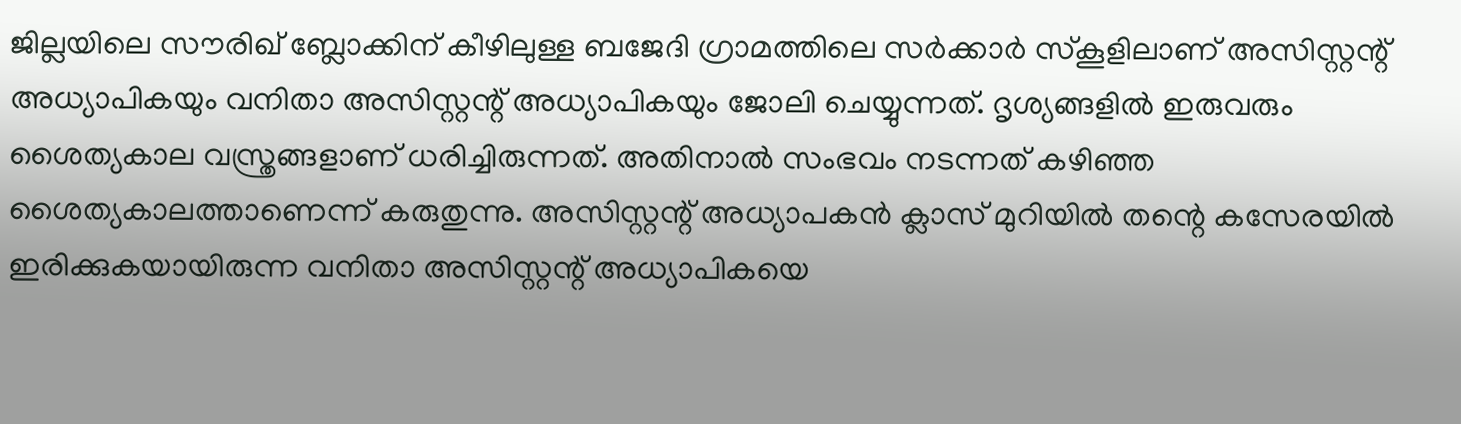ജില്ലയിലെ സൗരിഖ് ബ്ലോക്കിന് കീഴിലുള്ള ബജേദി ഗ്രാമത്തിലെ സർക്കാർ സ്കൂളിലാണ് അസിസ്റ്റന്റ് അധ്യാപികയും വനിതാ അസിസ്റ്റന്റ് അധ്യാപികയും ജോലി ചെയ്യുന്നത്. ദൃശ്യങ്ങളിൽ ഇരുവരും ശൈത്യകാല വസ്ത്രങ്ങളാണ് ധരിച്ചിരുന്നത്. അതിനാൽ സംഭവം നടന്നത് കഴിഞ്ഞ ശൈത്യകാലത്താണെന്ന് കരുതുന്നു. അസിസ്റ്റന്റ് അധ്യാപകൻ ക്ലാസ് മുറിയിൽ തന്റെ കസേരയിൽ ഇരിക്കുകയായിരുന്ന വനിതാ അസിസ്റ്റന്റ് അധ്യാപികയെ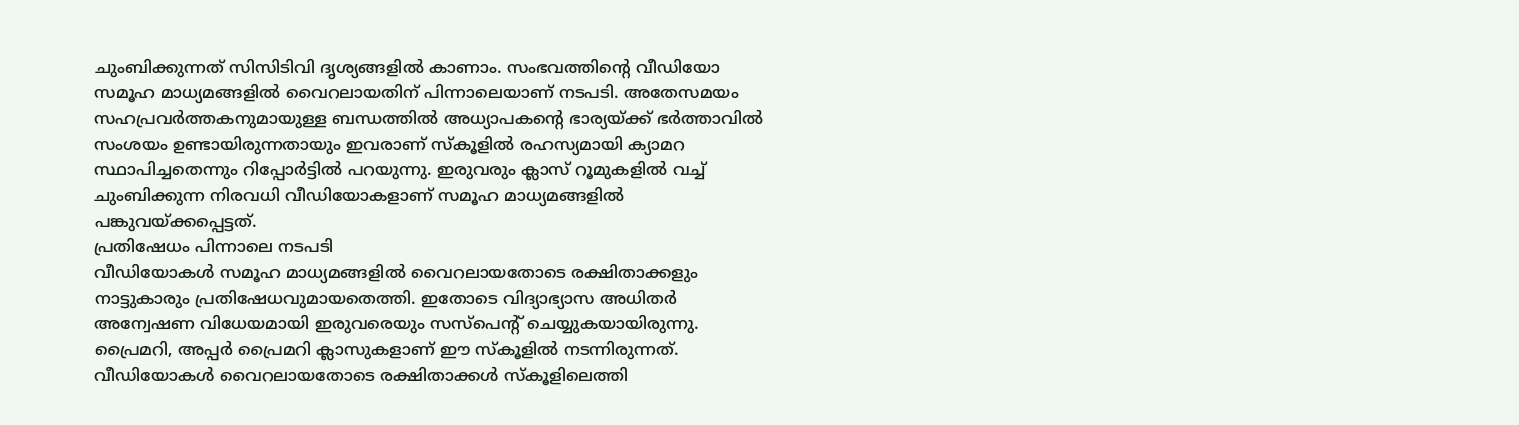ചുംബിക്കുന്നത് സിസിടിവി ദൃശ്യങ്ങളിൽ കാണാം. സംഭവത്തിന്റെ വീഡിയോ സമൂഹ മാധ്യമങ്ങളിൽ വൈറലായതിന് പിന്നാലെയാണ് നടപടി. അതേസമയം സഹപ്രവർത്തകനുമായുള്ള ബന്ധത്തിൽ അധ്യാപകന്റെ ഭാര്യയ്ക്ക് ഭർത്താവിൽ സംശയം ഉണ്ടായിരുന്നതായും ഇവരാണ് സ്കൂളിൽ രഹസ്യമായി ക്യാമറ സ്ഥാപിച്ചതെന്നും റിപ്പോർട്ടിൽ പറയുന്നു. ഇരുവരും ക്ലാസ് റൂമുകളിൽ വച്ച് ചുംബിക്കുന്ന നിരവധി വീഡിയോകളാണ് സമൂഹ മാധ്യമങ്ങളിൽ പങ്കുവയ്ക്കപ്പെട്ടത്.
പ്രതിഷേധം പിന്നാലെ നടപടി
വീഡിയോകൾ സമൂഹ മാധ്യമങ്ങളിൽ വൈറലായതോടെ രക്ഷിതാക്കളും നാട്ടുകാരും പ്രതിഷേധവുമായതെത്തി. ഇതോടെ വിദ്യാഭ്യാസ അധിതർ അന്വേഷണ വിധേയമായി ഇരുവരെയും സസ്പെന്റ് ചെയ്യുകയായിരുന്നു. പ്രൈമറി, അപ്പർ പ്രൈമറി ക്ലാസുകളാണ് ഈ സ്കൂളിൽ നടന്നിരുന്നത്. വീഡിയോകൾ വൈറലായതോടെ രക്ഷിതാക്കൾ സ്കൂളിലെത്തി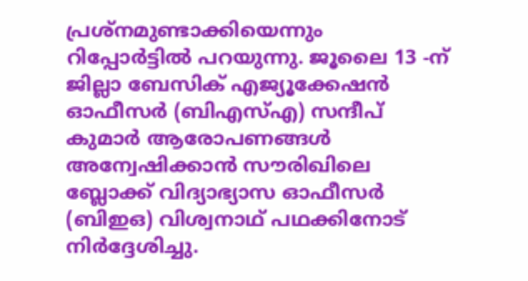പ്രശ്നമുണ്ടാക്കിയെന്നും റിപ്പോർട്ടിൽ പറയുന്നു. ജൂലൈ 13 -ന് ജില്ലാ ബേസിക് എജ്യൂക്കേഷൻ ഓഫീസർ (ബിഎസ്എ) സന്ദീപ് കുമാർ ആരോപണങ്ങൾ അന്വേഷിക്കാൻ സൗരിഖിലെ ബ്ലോക്ക് വിദ്യാഭ്യാസ ഓഫീസർ (ബിഇഒ) വിശ്വനാഥ് പഥക്കിനോട് നിർദ്ദേശിച്ചു.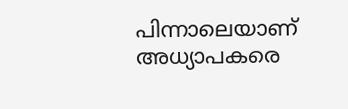പിന്നാലെയാണ് അധ്യാപകരെ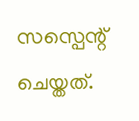സസ്പെന്റ് ചെയ്തത്.